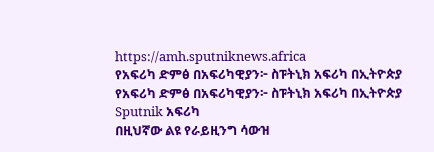https://amh.sputniknews.africa
የአፍሪካ ድምፅ በአፍሪካዊያን፦ ስፑትኒክ አፍሪካ በኢትዮጵያ
የአፍሪካ ድምፅ በአፍሪካዊያን፦ ስፑትኒክ አፍሪካ በኢትዮጵያ
Sputnik አፍሪካ
በዚህኛው ልዩ የራይዚንግ ሳውዝ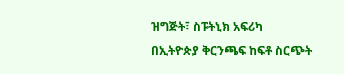ዝግጅት፣ ስፑትኒክ አፍሪካ በኢትዮጵያ ቅርንጫፍ ከፍቶ ስርጭት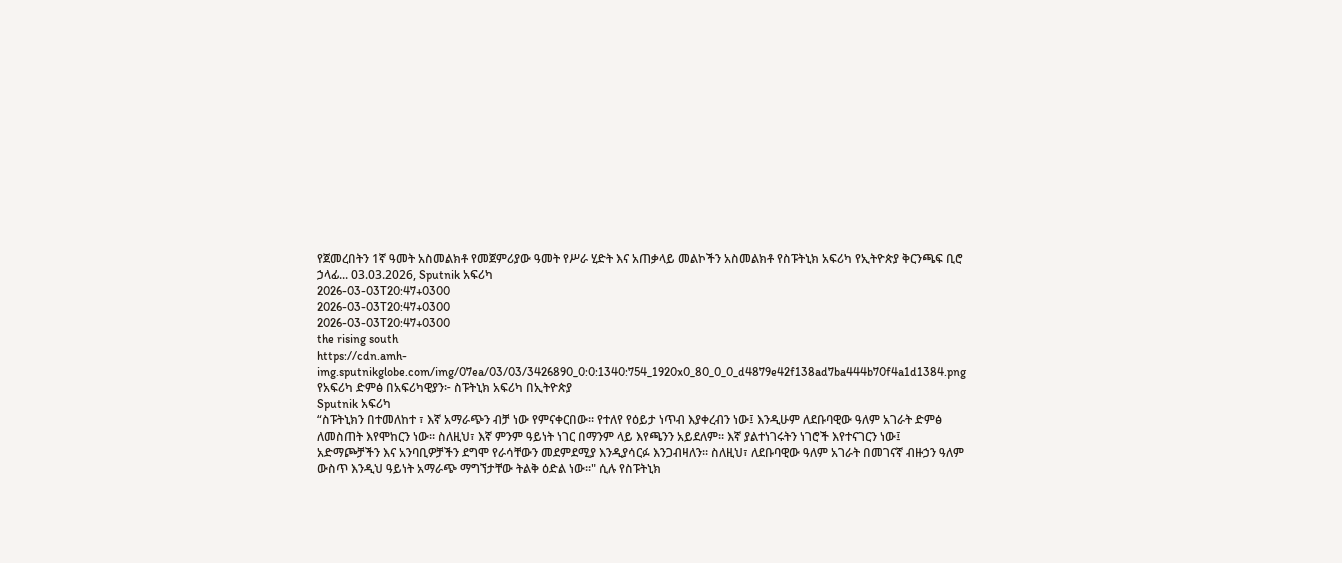የጀመረበትን 1ኛ ዓመት አስመልክቶ የመጀምሪያው ዓመት የሥራ ሂድት እና አጠቃላይ መልኮችን አስመልክቶ የስፑትኒክ አፍሪካ የኢትዮጵያ ቅርንጫፍ ቢሮ ኃላፊ... 03.03.2026, Sputnik አፍሪካ
2026-03-03T20:47+0300
2026-03-03T20:47+0300
2026-03-03T20:47+0300
the rising south
https://cdn.amh-img.sputnikglobe.com/img/07ea/03/03/3426890_0:0:1340:754_1920x0_80_0_0_d4879e42f138ad7ba444b70f4a1d1384.png
የአፍሪካ ድምፅ በአፍሪካዊያን፦ ስፑትኒክ አፍሪካ በኢትዮጵያ
Sputnik አፍሪካ
“ስፑትኒክን በተመለከተ ፣ እኛ አማራጭን ብቻ ነው የምናቀርበው። የተለየ የዕይታ ነጥብ እያቀረብን ነው፤ እንዲሁም ለደቡባዊው ዓለም አገራት ድምፅ ለመስጠት እየሞከርን ነው። ስለዚህ፣ እኛ ምንም ዓይነት ነገር በማንም ላይ እየጫንን አይደለም። እኛ ያልተነገሩትን ነገሮች እየተናገርን ነው፤ አድማጮቻችን እና አንባቢዎቻችን ደግሞ የራሳቸውን መደምደሚያ እንዲያሳርፉ እንጋብዛለን። ስለዚህ፣ ለደቡባዊው ዓለም አገራት በመገናኛ ብዙኃን ዓለም ውስጥ እንዲህ ዓይነት አማራጭ ማግኘታቸው ትልቅ ዕድል ነው።" ሲሉ የስፑትኒክ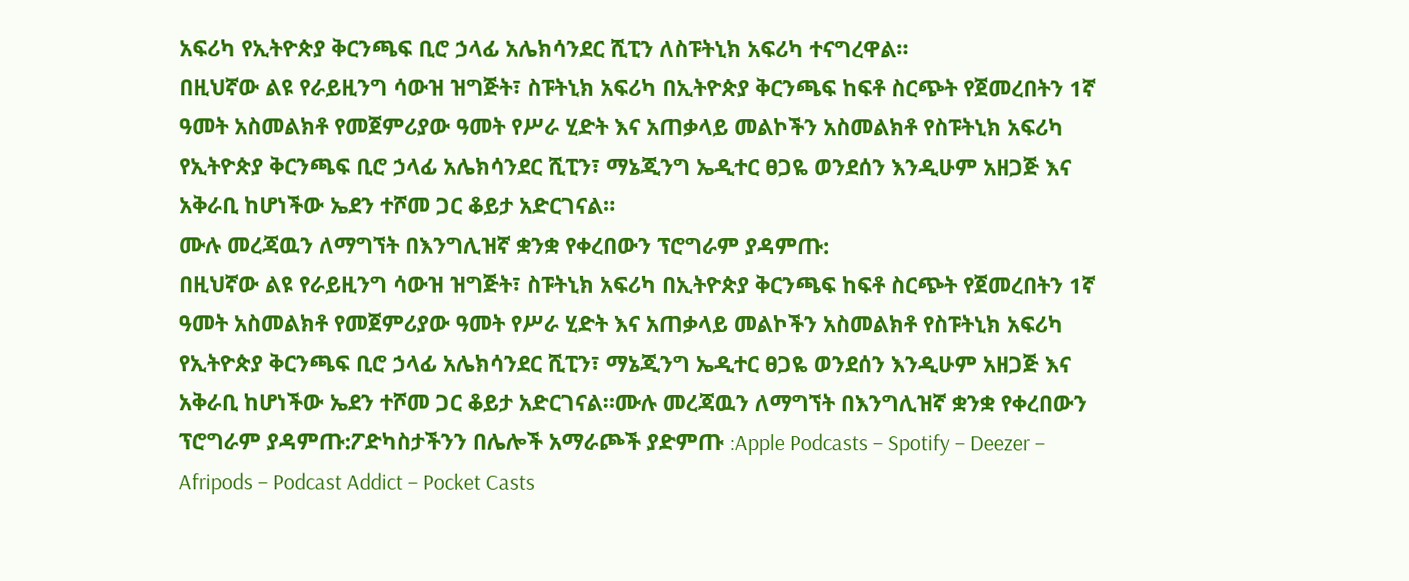አፍሪካ የኢትዮጵያ ቅርንጫፍ ቢሮ ኃላፊ አሌክሳንደር ሺፒን ለስፑትኒክ አፍሪካ ተናግረዋል።
በዚህኛው ልዩ የራይዚንግ ሳውዝ ዝግጅት፣ ስፑትኒክ አፍሪካ በኢትዮጵያ ቅርንጫፍ ከፍቶ ስርጭት የጀመረበትን 1ኛ ዓመት አስመልክቶ የመጀምሪያው ዓመት የሥራ ሂድት እና አጠቃላይ መልኮችን አስመልክቶ የስፑትኒክ አፍሪካ የኢትዮጵያ ቅርንጫፍ ቢሮ ኃላፊ አሌክሳንደር ሺፒን፣ ማኔጂንግ ኤዲተር ፀጋዬ ወንደሰን እንዲሁም አዘጋጅ እና አቅራቢ ከሆነችው ኤደን ተሾመ ጋር ቆይታ አድርገናል።
ሙሉ መረጃዉን ለማግኘት በእንግሊዝኛ ቋንቋ የቀረበውን ፕሮግራም ያዳምጡ:
በዚህኛው ልዩ የራይዚንግ ሳውዝ ዝግጅት፣ ስፑትኒክ አፍሪካ በኢትዮጵያ ቅርንጫፍ ከፍቶ ስርጭት የጀመረበትን 1ኛ ዓመት አስመልክቶ የመጀምሪያው ዓመት የሥራ ሂድት እና አጠቃላይ መልኮችን አስመልክቶ የስፑትኒክ አፍሪካ የኢትዮጵያ ቅርንጫፍ ቢሮ ኃላፊ አሌክሳንደር ሺፒን፣ ማኔጂንግ ኤዲተር ፀጋዬ ወንደሰን እንዲሁም አዘጋጅ እና አቅራቢ ከሆነችው ኤደን ተሾመ ጋር ቆይታ አድርገናል።ሙሉ መረጃዉን ለማግኘት በእንግሊዝኛ ቋንቋ የቀረበውን ፕሮግራም ያዳምጡ:ፖድካስታችንን በሌሎች አማራጮች ያድምጡ :Apple Podcasts – Spotify – Deezer – Afripods – Podcast Addict – Pocket Casts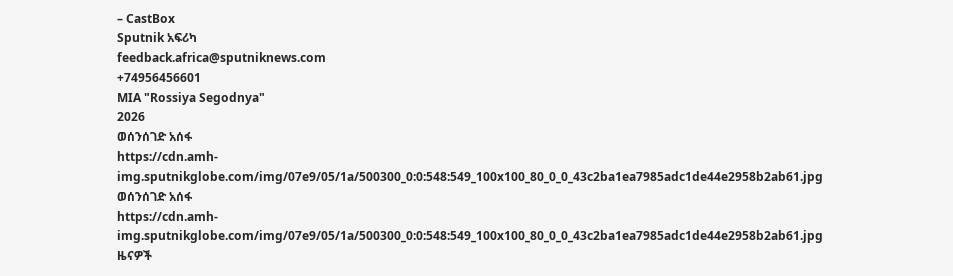– CastBox
Sputnik አፍሪካ
feedback.africa@sputniknews.com
+74956456601
MIA "Rossiya Segodnya"
2026
ወሰንሰገድ አሰፋ
https://cdn.amh-img.sputnikglobe.com/img/07e9/05/1a/500300_0:0:548:549_100x100_80_0_0_43c2ba1ea7985adc1de44e2958b2ab61.jpg
ወሰንሰገድ አሰፋ
https://cdn.amh-img.sputnikglobe.com/img/07e9/05/1a/500300_0:0:548:549_100x100_80_0_0_43c2ba1ea7985adc1de44e2958b2ab61.jpg
ዜናዎች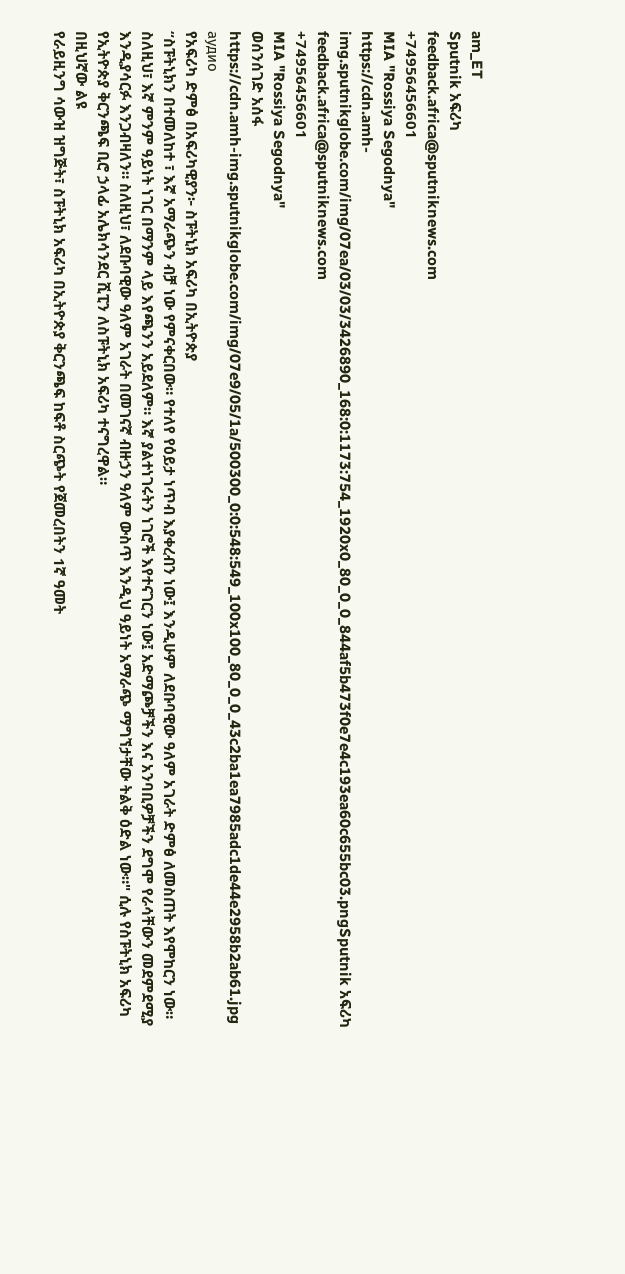am_ET
Sputnik አፍሪካ
feedback.africa@sputniknews.com
+74956456601
MIA "Rossiya Segodnya"
https://cdn.amh-img.sputnikglobe.com/img/07ea/03/03/3426890_168:0:1173:754_1920x0_80_0_0_844af5b473f0e7e4c193ea60c655bc03.pngSputnik አፍሪካ
feedback.africa@sputniknews.com
+74956456601
MIA "Rossiya Segodnya"
ወሰንሰገድ አሰፋ
https://cdn.amh-img.sputnikglobe.com/img/07e9/05/1a/500300_0:0:548:549_100x100_80_0_0_43c2ba1ea7985adc1de44e2958b2ab61.jpg
аудио
የአፍሪካ ድምፅ በአፍሪካዊያን፦ ስፑትኒክ አፍሪካ በኢትዮጵያ
“ስፑትኒክን በተመለከተ ፣ እኛ አማራጭን ብቻ ነው የምናቀርበው። የተለየ የዕይታ ነጥብ እያቀረብን ነው፤ እንዲሁም ለደቡባዊው ዓለም አገራት ድምፅ ለመስጠት እየሞከርን ነው። ስለዚህ፣ እኛ ምንም ዓይነት ነገር በማንም ላይ እየጫንን አይደለም። እኛ ያልተነገሩትን ነገሮች እየተናገርን ነው፤ አድማጮቻችን እና አንባቢዎቻችን ደግሞ የራሳቸውን መደምደሚያ እንዲያሳርፉ እንጋብዛለን። ስለዚህ፣ ለደቡባዊው ዓለም አገራት በመገናኛ ብዙኃን ዓለም ውስጥ እንዲህ ዓይነት አማራጭ ማግኘታቸው ትልቅ ዕድል ነው።" ሲሉ የስፑትኒክ አፍሪካ የኢትዮጵያ ቅርንጫፍ ቢሮ ኃላፊ አሌክሳንደር ሺፒን ለስፑትኒክ አፍሪካ ተናግረዋል።
በዚህኛው ልዩ
የራይዚንግ ሳውዝ ዝግጅት፣ ስፑትኒክ አፍሪካ በኢትዮጵያ ቅርንጫፍ ከፍቶ ስርጭት የጀመረበትን 1ኛ ዓመት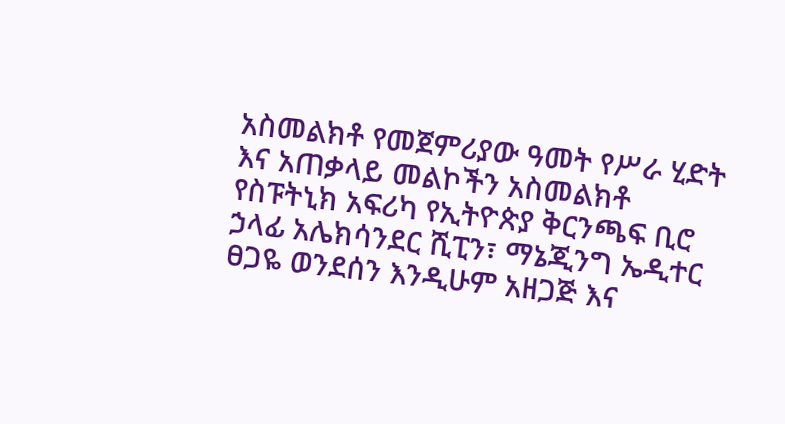አስመልክቶ የመጀምሪያው ዓመት የሥራ ሂድት እና አጠቃላይ መልኮችን አስመልክቶ
የስፑትኒክ አፍሪካ የኢትዮጵያ ቅርንጫፍ ቢሮ ኃላፊ አሌክሳንደር ሺፒን፣ ማኔጂንግ ኤዲተር ፀጋዬ ወንደሰን እንዲሁም አዘጋጅ እና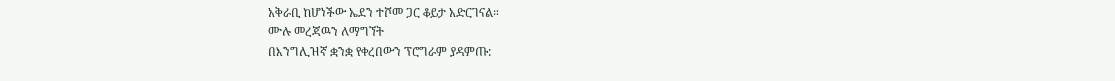አቅራቢ ከሆነችው ኤደን ተሾመ ጋር ቆይታ አድርገናል።
ሙሉ መረጃዉን ለማግኘት
በእንግሊዝኛ ቋንቋ የቀረበውን ፕሮግራም ያዳምጡ: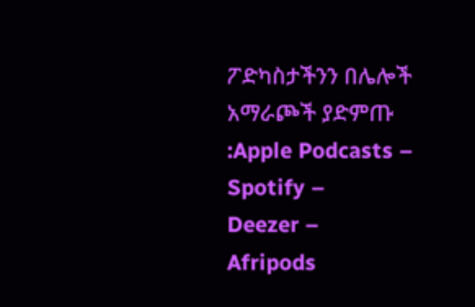ፖድካስታችንን በሌሎች አማራጮች ያድምጡ :Apple Podcasts –
Spotify –
Deezer –
Afripods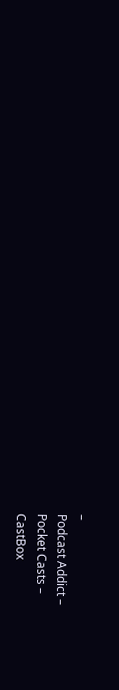–
Podcast Addict –
Pocket Casts –
CastBox